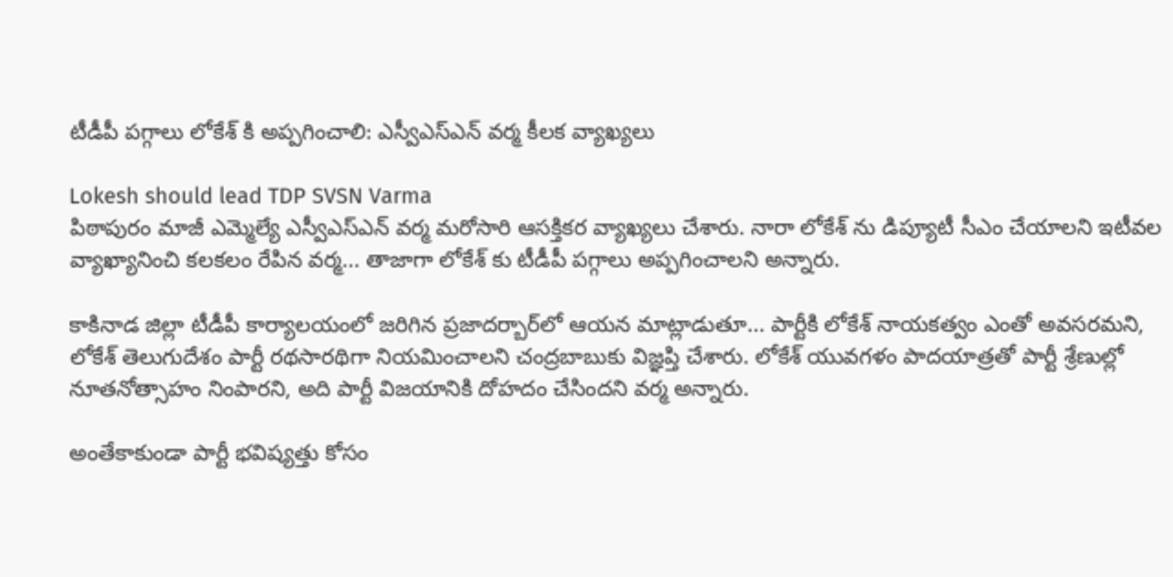టీడీపీ పగ్గాలు లోకేశ్ కి అప్పగించాలి: ఎస్వీఎస్ఎన్ వర్మ కీలక వ్యాఖ్యలు

Lokesh should lead TDP SVSN Varma
పిఠాపురం మాజీ ఎమ్మెల్యే ఎస్వీఎస్ఎన్ వర్మ మరోసారి ఆసక్తికర వ్యాఖ్యలు చేశారు. నారా లోకేశ్ ను డిప్యూటీ సీఎం చేయాలని ఇటీవల వ్యాఖ్యానించి కలకలం రేపిన వర్మ... తాజాగా లోకేశ్ కు టీడీపీ పగ్గాలు అప్పగించాలని అన్నారు.

కాకినాడ జిల్లా టీడీపీ కార్యాలయంలో జరిగిన ప్రజాదర్బార్‌లో ఆయన మాట్లాడుతూ... పార్టీకి లోకేశ్ నాయకత్వం ఎంతో అవసరమని, లోకేశ్ తెలుగుదేశం పార్టీ రథసారథిగా నియమించాలని చంద్రబాబుకు విజ్ఞప్తి చేశారు. లోకేశ్ యువగళం పాదయాత్రతో పార్టీ శ్రేణుల్లో నూతనోత్సాహం నింపారని, అది పార్టీ విజయానికి దోహదం చేసిందని వర్మ అన్నారు.

అంతేకాకుండా పార్టీ భవిష్యత్తు కోసం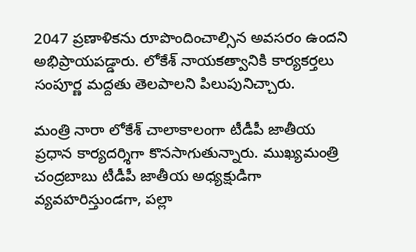2047 ప్రణాళికను రూపొందించాల్సిన అవసరం ఉందని అభిప్రాయపడ్డారు. లోకేశ్ నాయకత్వానికి కార్యకర్తలు సంపూర్ణ మద్దతు తెలపాలని పిలుపునిచ్చారు.

మంత్రి నారా లోకేశ్ చాలాకాలంగా టీడీపీ జాతీయ ప్రధాన కార్యదర్శిగా కొనసాగుతున్నారు. ముఖ్యమంత్రి చంద్రబాబు టీడీపీ జాతీయ అధ్యక్షుడిగా వ్యవహరిస్తుండగా, పల్లా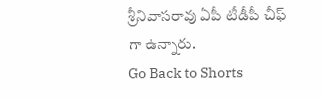శ్రీనివాసరావు ఏపీ టీడీపీ చీఫ్ గా ఉన్నారు.
Go Back to Shorts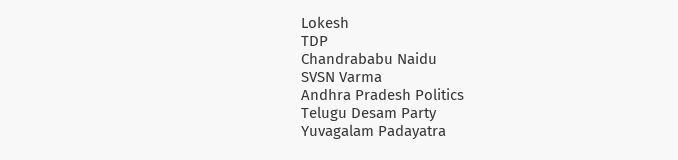Lokesh
TDP
Chandrababu Naidu
SVSN Varma
Andhra Pradesh Politics
Telugu Desam Party
Yuvagalam Padayatra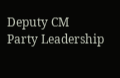Deputy CM
Party Leadership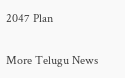2047 Plan

More Telugu News